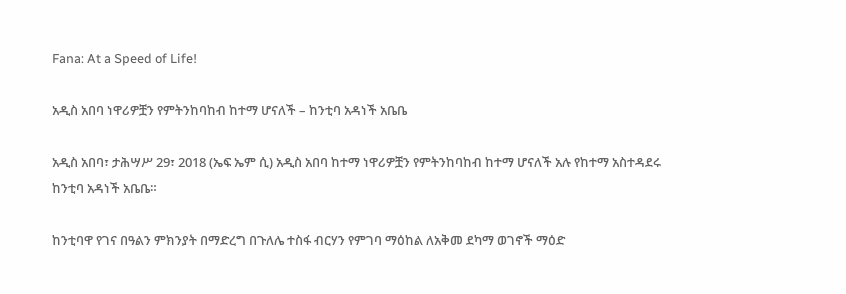Fana: At a Speed of Life!

አዲስ አበባ ነዋሪዎቿን የምትንከባከብ ከተማ ሆናለች – ከንቲባ አዳነች አቤቤ

አዲስ አበባ፣ ታሕሣሥ 29፣ 2018 (ኤፍ ኤም ሲ) አዲስ አበባ ከተማ ነዋሪዎቿን የምትንከባከብ ከተማ ሆናለች አሉ የከተማ አስተዳደሩ ከንቲባ አዳነች አቤቤ።

ከንቲባዋ የገና በዓልን ምክንያት በማድረግ በጉለሌ ተስፋ ብርሃን የምገባ ማዕከል ለአቅመ ደካማ ወገኖች ማዕድ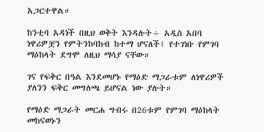አጋርተዋል።

ከንቲባ አዳነች በዚህ ወቅት እንዳሉት÷ አዲስ አበባ ነዋሪዎቿን የምትንከባከብ ከተማ ሆናለች፤ የተገነቡ የምገባ ማዕከላት ደግሞ ለዚህ ማሳያ ናቸው።

ገና የፍቅር በዓል እንደመሆኑ የማዕድ ማጋራቱም ለነዋሪዎች ያለንን ፍቅር መግለጫ ይሆናል ነው ያሉት።

የማዕድ ማጋራት መርሐ ግብሩ በ26ቱም የምገባ ማዕከላት መከናወኑን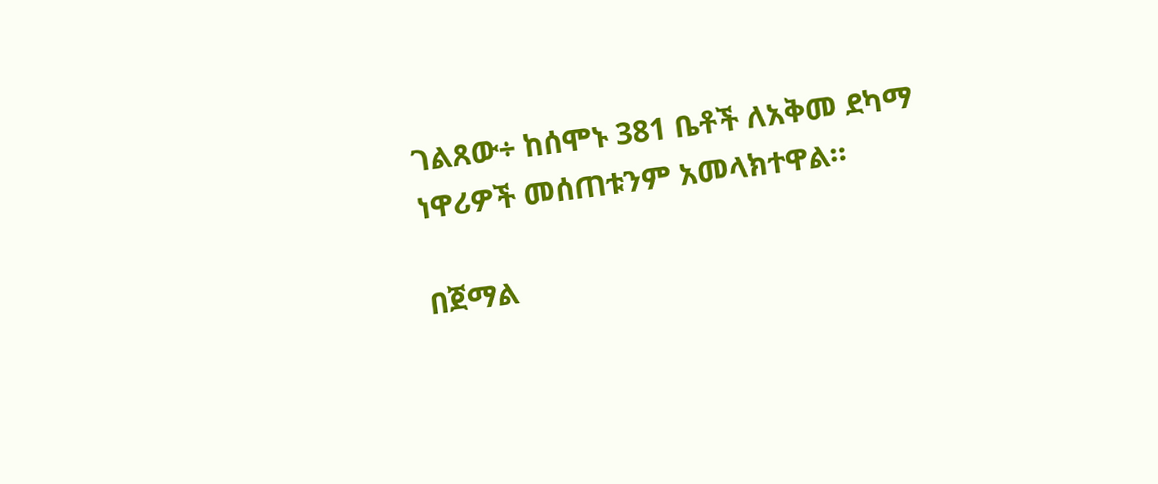ገልጸው÷ ከሰሞኑ 381 ቤቶች ለአቅመ ደካማ ነዋሪዎች መሰጠቱንም አመላክተዋል።

በጀማል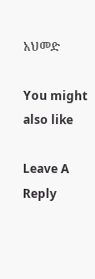አህመድ

You might also like

Leave A Reply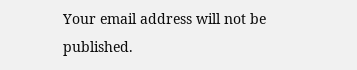Your email address will not be published.